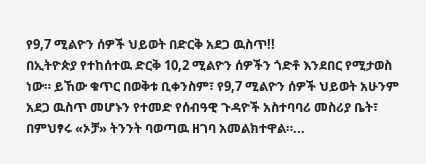የ9,7 ሚልዮን ሰዎች ህይወት በድርቅ አደጋ ዉስጥ!!
በኢትዮጵያ የተከሰተዉ ድርቅ 10,2 ሚልዮን ሰዎችን ጎድቶ እንደበር የሚታወስ ነው። ይኸው ቁጥር በወቅቱ ቢቀንስም፣ የ9,7 ሚልዮን ሰዎች ህይወት አሁንም አደጋ ዉስጥ መሆኑን የተመድ የሰብዓዊ ጉዳዮች አስተባባሪ መስሪያ ቤት፣ በምህፃሩ «ኦቻ» ትንንት ባወጣዉ ዘገባ አመልክተዋል።...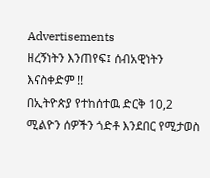Advertisements
ዘረኝነትን እንጠየፍ፤ ሰብአዊነትን እናስቀድም !!
በኢትዮጵያ የተከሰተዉ ድርቅ 10,2 ሚልዮን ሰዎችን ጎድቶ እንደበር የሚታወስ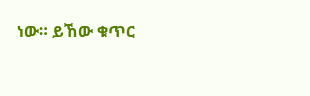ነው። ይኸው ቁጥር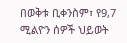በወቅቱ ቢቀንስም፣ የ9,7 ሚልዮን ሰዎች ህይወት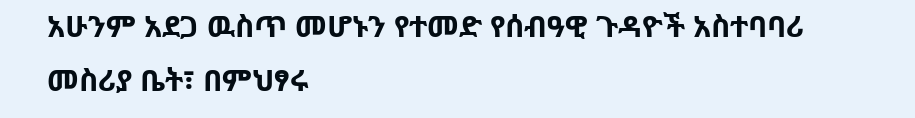አሁንም አደጋ ዉስጥ መሆኑን የተመድ የሰብዓዊ ጉዳዮች አስተባባሪ መስሪያ ቤት፣ በምህፃሩ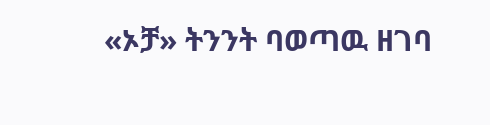«ኦቻ» ትንንት ባወጣዉ ዘገባ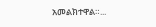አመልክተዋል።...